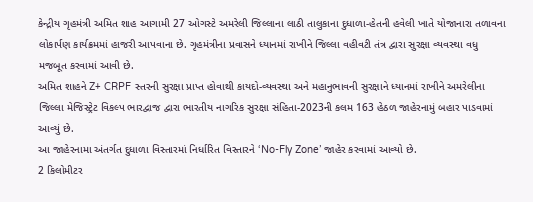કેન્દ્રીય ગૃહમંત્રી અમિત શાહ આગામી 27 ઓગસ્ટે અમરેલી જિલ્લાના લાઠી તાલુકાના દુધાળા-હેતની હવેલી ખાતે યોજાનારા તળાવના લોકાર્પણ કાર્યક્રમમાં હાજરી આપવાના છે. ગૃહમંત્રીના પ્રવાસને ધ્યાનમાં રાખીને જિલ્લા વહીવટી તંત્ર દ્વારા સુરક્ષા વ્યવસ્થા વધુ મજબૂત કરવામાં આવી છે.
અમિત શાહને Z+ CRPF સ્તરની સુરક્ષા પ્રાપ્ત હોવાથી કાયદો-વ્યવસ્થા અને મહાનુભાવની સુરક્ષાને ધ્યાનમાં રાખીને અમરેલીના જિલ્લા મેજિસ્ટ્રેટ વિકલ્પ ભારદ્વાજ દ્વારા ભારતીય નાગરિક સુરક્ષા સંહિતા-2023ની કલમ 163 હેઠળ જાહેરનામું બહાર પાડવામાં આવ્યું છે.
આ જાહેરનામા અંતર્ગત દુધાળા વિસ્તારમાં નિર્ધારિત વિસ્તારને ‘No-Fly Zone’ જાહેર કરવામાં આવ્યો છે.
2 કિલોમીટર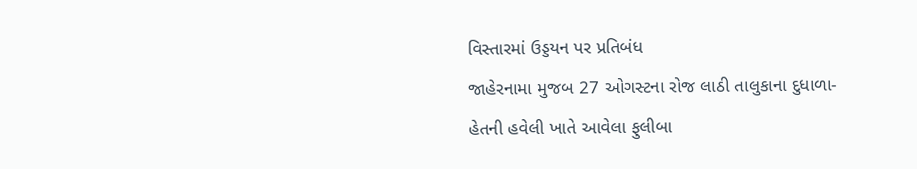વિસ્તારમાં ઉડ્ડયન પર પ્રતિબંધ
જાહેરનામા મુજબ 27 ઓગસ્ટના રોજ લાઠી તાલુકાના દુધાળા-હેતની હવેલી ખાતે આવેલા ફુલીબા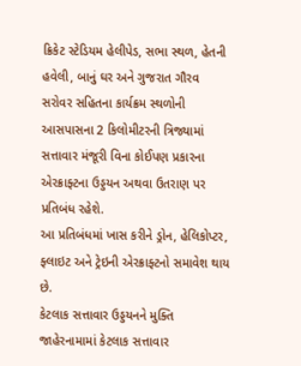ક્રિકેટ સ્ટેડિયમ હેલીપેડ, સભા સ્થળ, હેતની હવેલી, બાનું ઘર અને ગુજરાત ગૌરવ સરોવર સહિતના કાર્યક્રમ સ્થળોની આસપાસના 2 કિલોમીટરની ત્રિજ્યામાં સત્તાવાર મંજૂરી વિના કોઈપણ પ્રકારના એરક્રાફ્ટના ઉડ્ડયન અથવા ઉતરાણ પર પ્રતિબંધ રહેશે.
આ પ્રતિબંધમાં ખાસ કરીને ડ્રોન, હેલિકોપ્ટર, ફ્લાઇટ અને ટ્રેઇની એરક્રાફ્ટનો સમાવેશ થાય છે.
કેટલાક સત્તાવાર ઉડ્ડયનને મુક્તિ
જાહેરનામામાં કેટલાક સત્તાવાર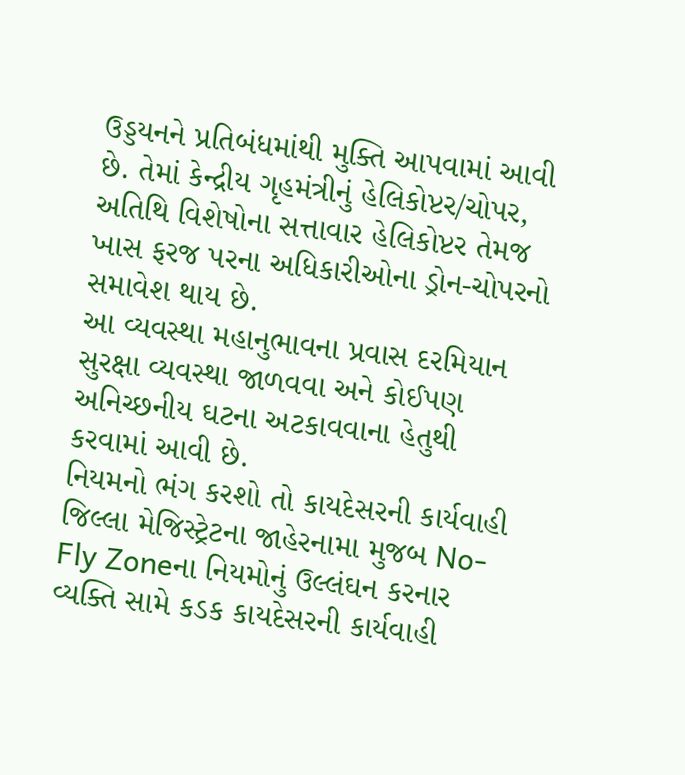ઉડ્ડયનને પ્રતિબંધમાંથી મુક્તિ આપવામાં આવી છે. તેમાં કેન્દ્રીય ગૃહમંત્રીનું હેલિકોપ્ટર/ચોપર, અતિથિ વિશેષોના સત્તાવાર હેલિકોપ્ટર તેમજ ખાસ ફરજ પરના અધિકારીઓના ડ્રોન-ચોપરનો સમાવેશ થાય છે.
આ વ્યવસ્થા મહાનુભાવના પ્રવાસ દરમિયાન સુરક્ષા વ્યવસ્થા જાળવવા અને કોઈપણ અનિચ્છનીય ઘટના અટકાવવાના હેતુથી કરવામાં આવી છે.
નિયમનો ભંગ કરશો તો કાયદેસરની કાર્યવાહી
જિલ્લા મેજિસ્ટ્રેટના જાહેરનામા મુજબ No-Fly Zoneના નિયમોનું ઉલ્લંઘન કરનાર વ્યક્તિ સામે કડક કાયદેસરની કાર્યવાહી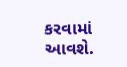કરવામાં આવશે.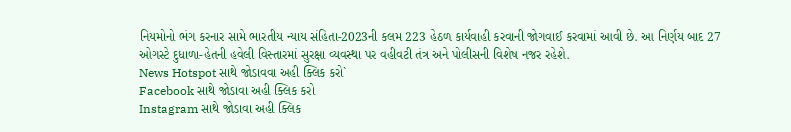નિયમોનો ભંગ કરનાર સામે ભારતીય ન્યાય સંહિતા-2023ની કલમ 223 હેઠળ કાર્યવાહી કરવાની જોગવાઈ કરવામાં આવી છે. આ નિર્ણય બાદ 27 ઓગસ્ટે દુધાળા-હેતની હવેલી વિસ્તારમાં સુરક્ષા વ્યવસ્થા પર વહીવટી તંત્ર અને પોલીસની વિશેષ નજર રહેશે.
News Hotspot સાથે જોડાવવા અહી ક્લિક કરો`
Facebook સાથે જોડાવા અહી ક્લિક કરો
Instagram સાથે જોડાવા અહી ક્લિક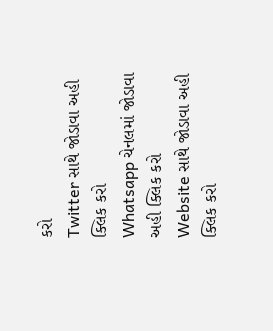કરો
Twitter સાથે જોડાવા અહી ક્લિક કરો
Whatsapp ચેનલમાં જોડાવા અહી ક્લિક કરો
Website સાથે જોડાવા અહી ક્લિક કરો